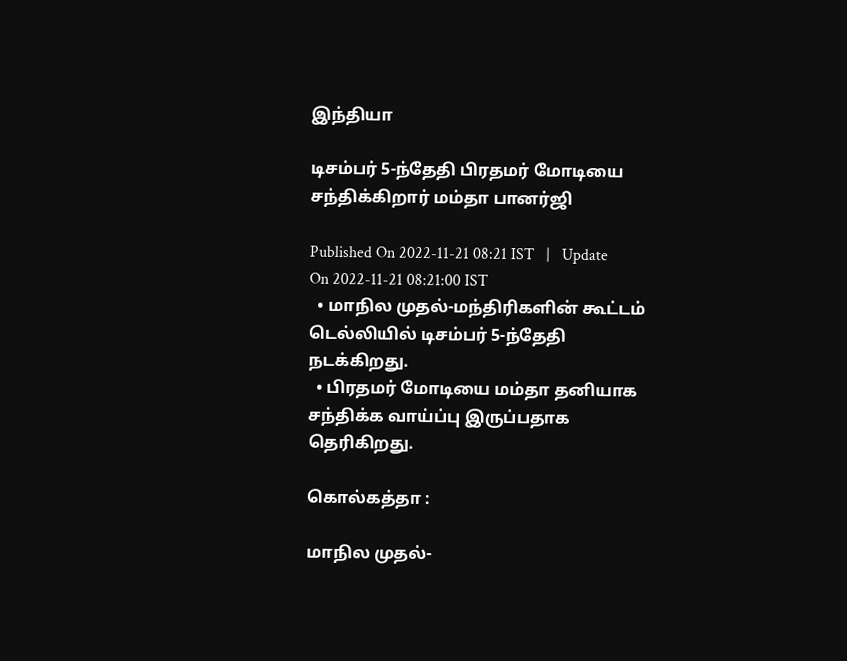இந்தியா

டிசம்பர் 5-ந்தேதி பிரதமர் மோடியை சந்திக்கிறார் மம்தா பானர்ஜி

Published On 2022-11-21 08:21 IST   |   Update On 2022-11-21 08:21:00 IST
  • மாநில முதல்-மந்திரிகளின் கூட்டம் டெல்லியில் டிசம்பர் 5-ந்தேதி நடக்கிறது.
  • பிரதமர் மோடியை மம்தா தனியாக சந்திக்க வாய்ப்பு இருப்பதாக தெரிகிறது.

கொல்கத்தா :

மாநில முதல்-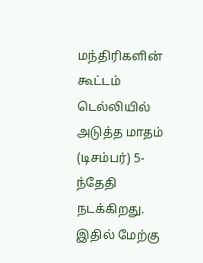மந்திரிகளின் கூட்டம் டெல்லியில் அடுத்த மாதம் (டிசம்பர்) 5-ந்தேதி நடக்கிறது. இதில் மேற்கு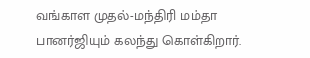வங்காள முதல்-மந்திரி மம்தா பானர்ஜியும் கலந்து கொள்கிறார்.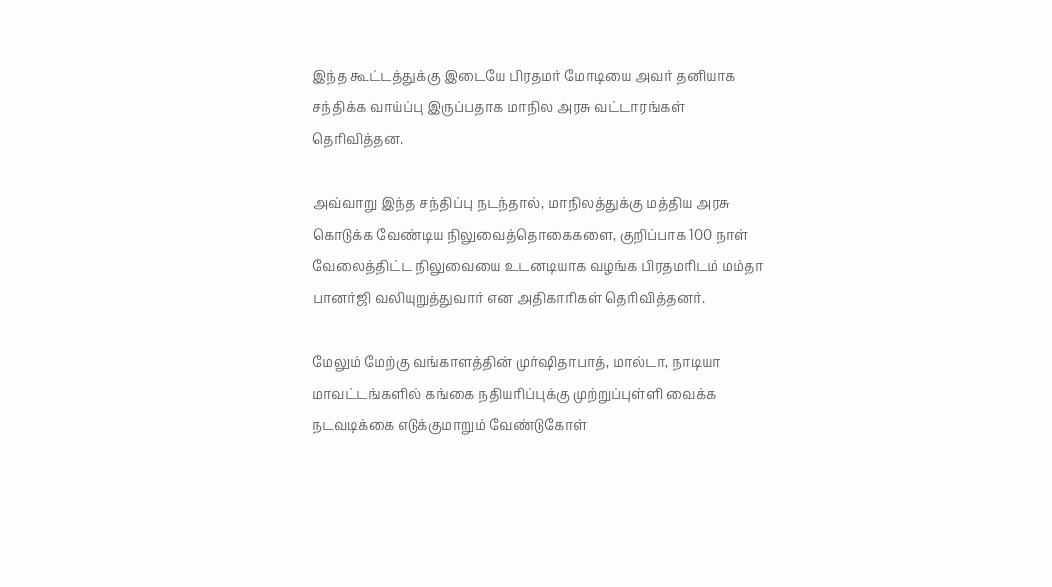இந்த கூட்டத்துக்கு இடையே பிரதமர் மோடியை அவர் தனியாக சந்திக்க வாய்ப்பு இருப்பதாக மாநில அரசு வட்டாரங்கள் தெரிவித்தன.

அவ்வாறு இந்த சந்திப்பு நடந்தால், மாநிலத்துக்கு மத்திய அரசு கொடுக்க வேண்டிய நிலுவைத்தொகைகளை, குறிப்பாக 100 நாள் வேலைத்திட்ட நிலுவையை உடனடியாக வழங்க பிரதமரிடம் மம்தா பானர்ஜி வலியுறுத்துவார் என அதிகாரிகள் தெரிவித்தனர்.

மேலும் மேற்கு வங்காளத்தின் முர்ஷிதாபாத், மால்டா, நாடியா மாவட்டங்களில் கங்கை நதியரிப்புக்கு முற்றுப்புள்ளி வைக்க நடவடிக்கை எடுக்குமாறும் வேண்டுகோள்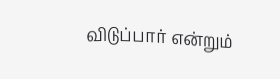விடுப்பார் என்றும்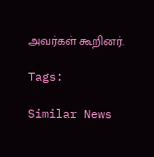அவர்கள் கூறினர்.

Tags:

Similar News